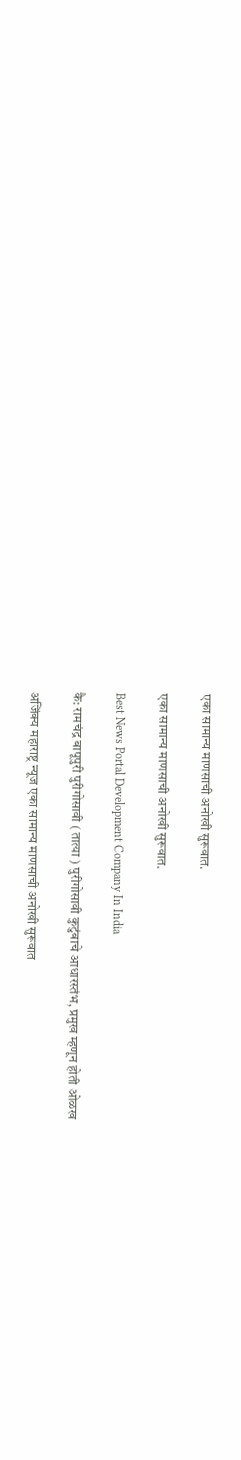एका सामान्य माणसाची‌ अनोखी सुरूवात.

एका सामान्य माणसाची‌ अनोखी सुरूवात.

Best News Portal Development Company In India

कै: रामचंद्र बापूपुरी पुरीगोसावी ( तात्या ) पुरीगोसावी कुटुंबाचे आधारस्तंभ, प्रमुख म्हणून होती ओळख

अजिंक्य महाराष्ट्र न्यूज एका सामान्य माणसाची अनोखी सुरूवात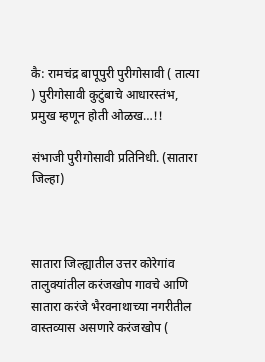कै: रामचंद्र बापूपुरी पुरीगोसावी ( तात्या ) पुरीगोसावी कुटुंबाचे आधारस्तंभ, प्रमुख म्हणून होती ओळख…!!

संभाजी पुरीगोसावी प्रतिनिधी. (सातारा जिल्हा)



सातारा जिल्ह्यातील उत्तर कोरेगांव तालुक्यांतील करंजखोप गावचे आणि सातारा करंजे भैरवनाथाच्या नगरीतील वास्तव्यास असणारे करंजखोप (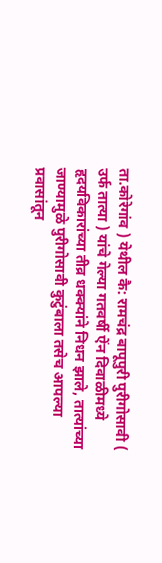ता.कोरेगांव ) येथील कै: रामचंद्र बापूपुरी पुरीगोसावी ( उर्फ तात्या ) यांचे गेल्या गतवर्षी ऐंन दिवाळीमध्ये हृदयविकारांच्या तीव्र धक्क्यांने निधन झाले, तात्यांच्या जाण्यामुळे पुरीगोसावी कुटुंबाला तसेच आपल्या प्रवासांतून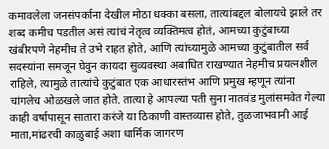कमावलेला जनसंपर्काना देखील मोठा धक्का बसला, तात्यांबद्दल बोलायचे झाले तर शब्द कमीच पडतील असं त्यांचं नेतृत्व व्यक्तिमत्व होतं, आमच्या कुटुंबाच्या खंबीरपणे नेहमीच ते उभे राहत होते, आणि त्यांच्यामुळे आमच्या कुटुंबातील सर्व सदस्यांना समजून घेवुन कायदा सुव्यवस्था अबाधित राखण्यात नेहमीच प्रयत्नशील राहिले, त्यामुळे तात्यांचे कुटुंबात एक आधारस्तंभ आणि प्रमुख म्हणून त्यांना चांगलेच ओळखले जात होते. तात्या हे आपल्या पती सुना नातवंड मुलांसमवेत गेल्या काही वर्षापासून सातारा करंजे या ठिकाणी वास्तव्यास होते, तुळजाभवानी आई माता,मांढरची काळुबाई अशा धार्मिक जागरण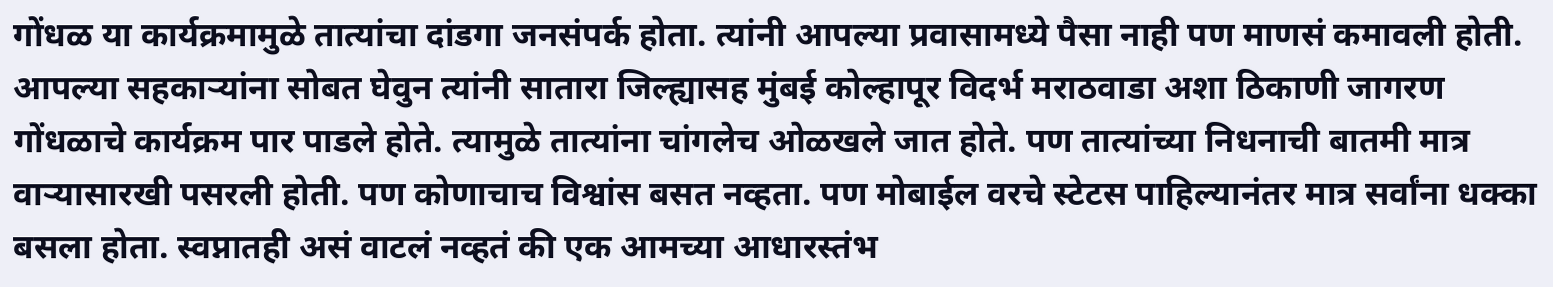गोंधळ या कार्यक्रमामुळे तात्यांचा दांडगा जनसंपर्क होता. त्यांनी आपल्या प्रवासामध्ये पैसा नाही पण माणसं कमावली होती. आपल्या सहकाऱ्यांना सोबत घेवुन त्यांनी सातारा जिल्ह्यासह मुंबई कोल्हापूर विदर्भ मराठवाडा अशा ठिकाणी जागरण गोंधळाचे कार्यक्रम पार पाडले होते. त्यामुळे तात्यांना चांगलेच ओळखले जात होते. पण तात्यांच्या निधनाची बातमी मात्र वाऱ्यासारखी पसरली होती. पण कोणाचाच विश्वांस बसत नव्हता. पण मोबाईल वरचे स्टेटस पाहिल्यानंतर मात्र सर्वांना धक्का बसला होता. स्वप्नातही असं वाटलं नव्हतं की एक आमच्या आधारस्तंभ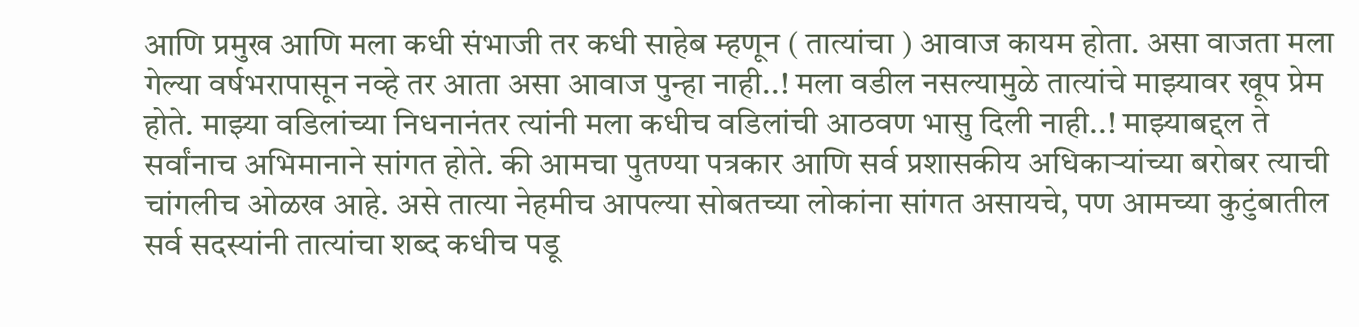आणि प्रमुख आणि मला कधी संभाजी तर कधी साहेब म्हणून ( तात्यांचा ) आवाज कायम होता. असा वाजता मला गेल्या वर्षभरापासून नव्हे तर आता असा आवाज पुन्हा नाही..! मला वडील नसल्यामुळे तात्यांचे माझ्यावर खूप प्रेम होते. माझ्या वडिलांच्या निधनानंतर त्यांनी मला कधीच वडिलांची आठवण भासु दिली नाही..! माझ्याबद्दल ते सर्वांनाच अभिमानाने सांगत होते. की आमचा पुतण्या पत्रकार आणि सर्व प्रशासकीय अधिकाऱ्यांच्या बरोबर त्याची चांगलीच ओळख आहे. असे तात्या नेहमीच आपल्या सोबतच्या लोकांना सांगत असायचे, पण आमच्या कुटुंबातील सर्व सदस्यांनी तात्यांचा शब्द कधीच पडू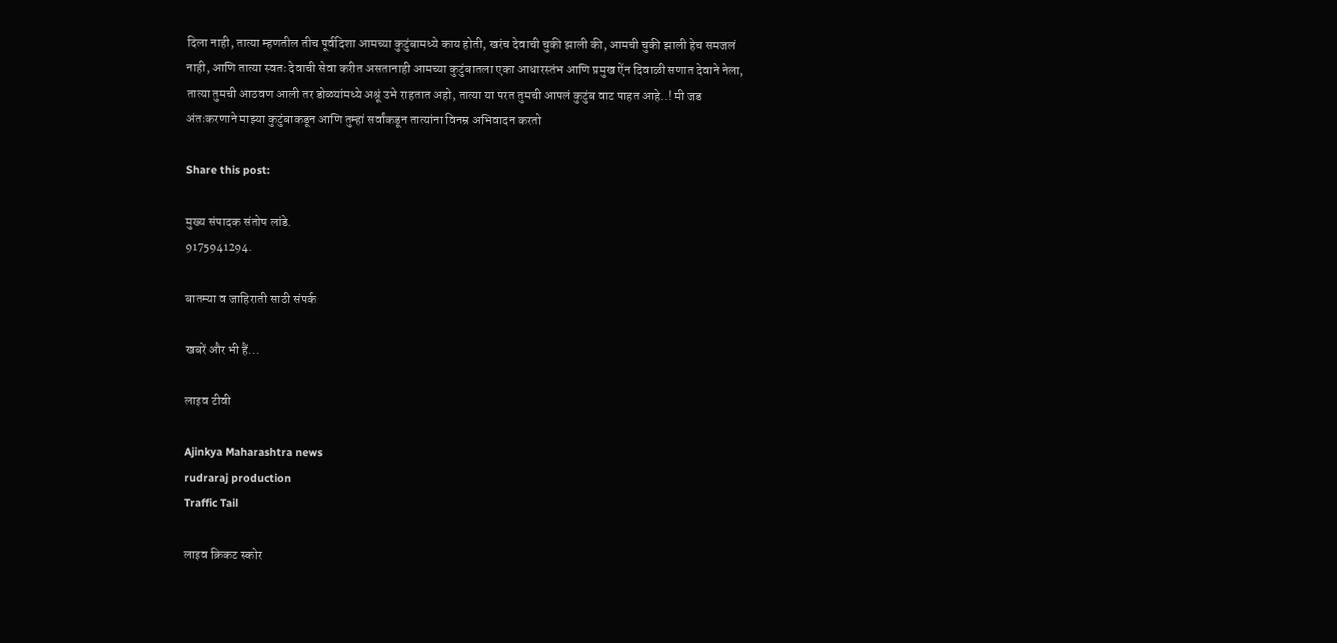दिला नाही, तात्या म्हणतील तीच पूर्वदिशा आमच्या कुटुंबामध्ये काय होती, खरंच देवाची चुकी झाली की, आमची चुकी झाली हेच समजलं नाही, आणि तात्या स्वतः देवाची सेवा करीत असतानाही आमच्या कुटुंबातला एका आधारस्तंभ आणि प्रमुख ऐंन दिवाळी सणात देवाने नेला, तात्या तुमची आठवण आली तर डोळ्यांमध्ये अश्रूं उभे राहतात अहो, तात्या या परत तुमची आपलं कुटुंब वाट पाहत आहे..! मी जड अंतःकरणाने माझ्या कुटुंबाकडून आणि तुम्हां सर्वांकडून तात्यांना विनम्र अभिवादन करतो

Share this post:

मुख्य संपादक संतोष लांडे.
9175941294.

बातम्या व जाहिराती साठी संपर्क

खबरें और भी हैं...

लाइव टीवी

Ajinkya Maharashtra news
rudraraj production
Traffic Tail

लाइव क्रिकट स्कोर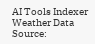AI Tools Indexer
Weather Data Source: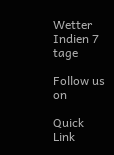Wetter Indien 7 tage

Follow us on

Quick Link